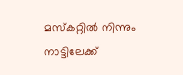മസ്കറ്റിൽ നിന്നും നാട്ടിലേക്ക്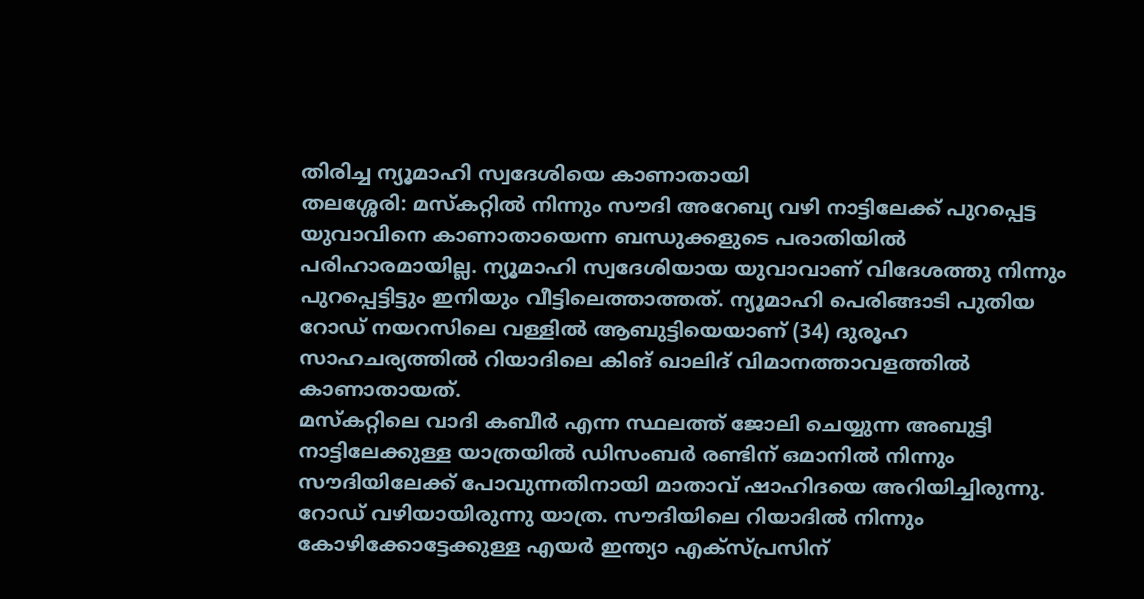തിരിച്ച ന്യൂമാഹി സ്വദേശിയെ കാണാതായി
തലശ്ശേരി: മസ്കറ്റിൽ നിന്നും സൗദി അറേബ്യ വഴി നാട്ടിലേക്ക് പുറപ്പെട്ട യുവാവിനെ കാണാതായെന്ന ബന്ധുക്കളുടെ പരാതിയിൽ പരിഹാരമായില്ല. ന്യൂമാഹി സ്വദേശിയായ യുവാവാണ് വിദേശത്തു നിന്നും പുറപ്പെട്ടിട്ടും ഇനിയും വീട്ടിലെത്താത്തത്. ന്യൂമാഹി പെരിങ്ങാടി പുതിയ റോഡ് നയറസിലെ വള്ളിൽ ആബുട്ടിയെയാണ് (34) ദുരൂഹ സാഹചര്യത്തിൽ റിയാദിലെ കിങ് ഖാലിദ് വിമാനത്താവളത്തിൽ കാണാതായത്.
മസ്കറ്റിലെ വാദി കബീർ എന്ന സ്ഥലത്ത് ജോലി ചെയ്യുന്ന അബുട്ടി നാട്ടിലേക്കുള്ള യാത്രയിൽ ഡിസംബർ രണ്ടിന് ഒമാനിൽ നിന്നും സൗദിയിലേക്ക് പോവുന്നതിനായി മാതാവ് ഷാഹിദയെ അറിയിച്ചിരുന്നു. റോഡ് വഴിയായിരുന്നു യാത്ര. സൗദിയിലെ റിയാദിൽ നിന്നും കോഴിക്കോട്ടേക്കുള്ള എയർ ഇന്ത്യാ എക്സ്പ്രസിന്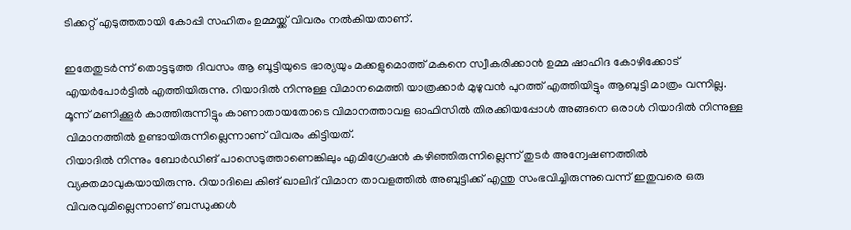ടിക്കറ്റ് എടുത്തതായി കോപ്പി സഹിതം ഉമ്മയ്ക്ക് വിവരം നൽകിയതാണ്.

ഇതേതുടർന്ന് തൊട്ടടുത്ത ദിവസം ആ ബൂട്ടിയുടെ ഭാര്യയും മക്കളുമൊത്ത് മകനെ സ്വീകരിക്കാൻ ഉമ്മ ഷാഹിദ കോഴിക്കോട് എയർപോർട്ടിൽ എത്തിയിരുന്നു. റിയാദിൽ നിന്നുള്ള വിമാനമെത്തി യാത്രക്കാർ മുഴുവൻ പുറത്ത് എത്തിയിട്ടും ആബുട്ടി മാത്രം വന്നില്ല. മൂന്ന് മണിക്കൂർ കാത്തിരുന്നിട്ടും കാണാതായതോടെ വിമാനത്താവള ഓഫിസിൽ തിരക്കിയപ്പോൾ അങ്ങനെ ഒരാൾ റിയാദിൽ നിന്നുള്ള വിമാനത്തിൽ ഉണ്ടായിരുന്നില്ലെന്നാണ് വിവരം കിട്ടിയത്.
റിയാദിൽ നിന്നും ബോർഡിങ് പാസെടുത്താണെങ്കിലും എമിഗ്രേഷൻ കഴിഞ്ഞിരുന്നില്ലെന്ന് തുടർ അന്വേഷണത്തിൽ വ്യക്തമാവുകയായിരുന്നു. റിയാദിലെ കിങ് ഖാലിദ് വിമാന താവളത്തിൽ അബുട്ടിക്ക് എന്തു സംഭവിച്ചിരുന്നുവെന്ന് ഇതുവരെ ഒരു വിവരവുമില്ലെന്നാണ് ബന്ധുക്കൾ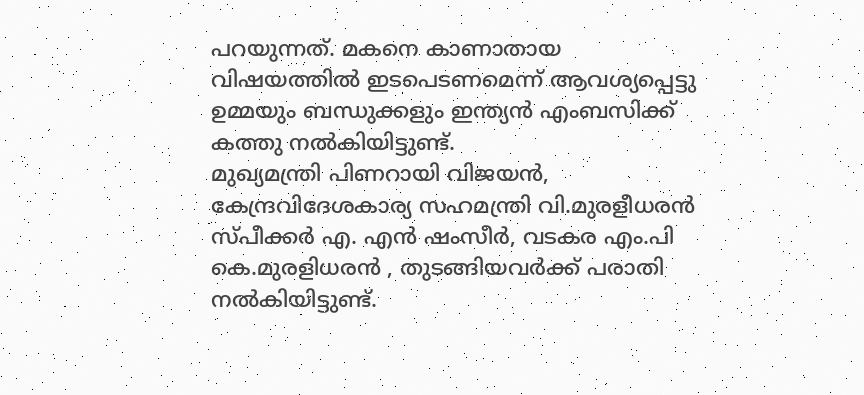പറയുന്നത്. മകനെ കാണാതായ വിഷയത്തിൽ ഇടപെടണമെന്ന് ആവശ്യപ്പെട്ടു ഉമ്മയും ബന്ധുക്കളും ഇന്ത്യൻ എംബസിക്ക് കത്തു നൽകിയിട്ടുണ്ട്.
മുഖ്യമന്ത്രി പിണറായി വിജയൻ, കേന്ദ്രവിദേശകാര്യ സഹമന്ത്രി വി.മുരളീധരൻ സ്പീക്കർ എ. എൻ ഷംസീർ, വടകര എം.പി കെ.മുരളിധരൻ , തുടങ്ങിയവർക്ക് പരാതി നൽകിയിട്ടുണ്ട്.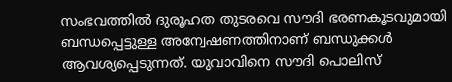സംഭവത്തിൽ ദുരൂഹത തുടരവെ സൗദി ഭരണകൂടവുമായി ബന്ധപ്പെട്ടുള്ള അന്വേഷണത്തിനാണ് ബന്ധുക്കൾ ആവശ്യപ്പെടുന്നത്. യുവാവിനെ സൗദി പൊലിസ്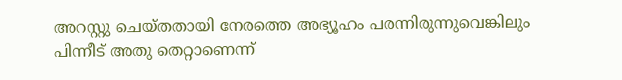അറസ്റ്റു ചെയ്തതായി നേരത്തെ അഭ്യൂഹം പരന്നിരുന്നുവെങ്കിലും പിന്നീട് അതു തെറ്റാണെന്ന്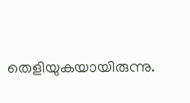തെളിയുകയായിരുന്നു.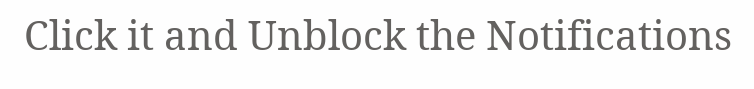Click it and Unblock the Notifications